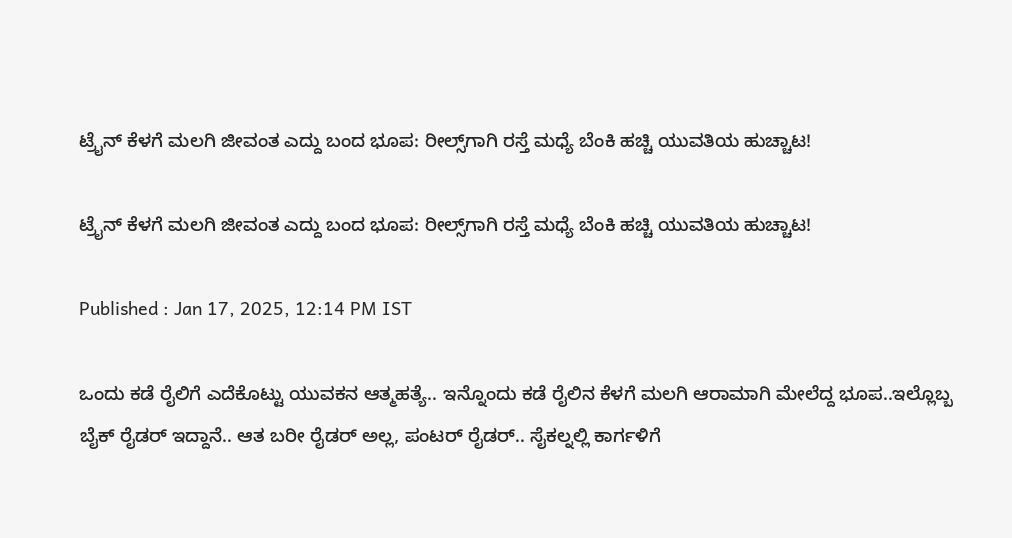ಟ್ರೈನ್ ಕೆಳಗೆ ಮಲಗಿ ಜೀವಂತ ಎದ್ದು ಬಂದ ಭೂಪ: ರೀಲ್ಸ್‌ಗಾಗಿ ರಸ್ತೆ ಮಧ್ಯೆ ಬೆಂಕಿ ಹಚ್ಚಿ ಯುವತಿಯ ಹುಚ್ಚಾಟ!

ಟ್ರೈನ್ ಕೆಳಗೆ ಮಲಗಿ ಜೀವಂತ ಎದ್ದು ಬಂದ ಭೂಪ: ರೀಲ್ಸ್‌ಗಾಗಿ ರಸ್ತೆ ಮಧ್ಯೆ ಬೆಂಕಿ ಹಚ್ಚಿ ಯುವತಿಯ ಹುಚ್ಚಾಟ!

Published : Jan 17, 2025, 12:14 PM IST

ಒಂದು ಕಡೆ ರೈಲಿಗೆ ಎದೆಕೊಟ್ಟು ಯುವಕನ ಆತ್ಮಹತ್ಯೆ.. ಇನ್ನೊಂದು ಕಡೆ ರೈಲಿನ ಕೆಳಗೆ ಮಲಗಿ ಆರಾಮಾಗಿ ಮೇಲೆದ್ದ ಭೂಪ..ಇಲ್ಲೊಬ್ಬ ಬೈಕ್ ರೈಡರ್ ಇದ್ದಾನೆ.. ಆತ ಬರೀ ರೈಡರ್ ಅಲ್ಲ, ಪಂಟರ್ ರೈಡರ್.. ಸೈಕಲ್ನಲ್ಲಿ ಕಾರ್ಗಳಿಗೆ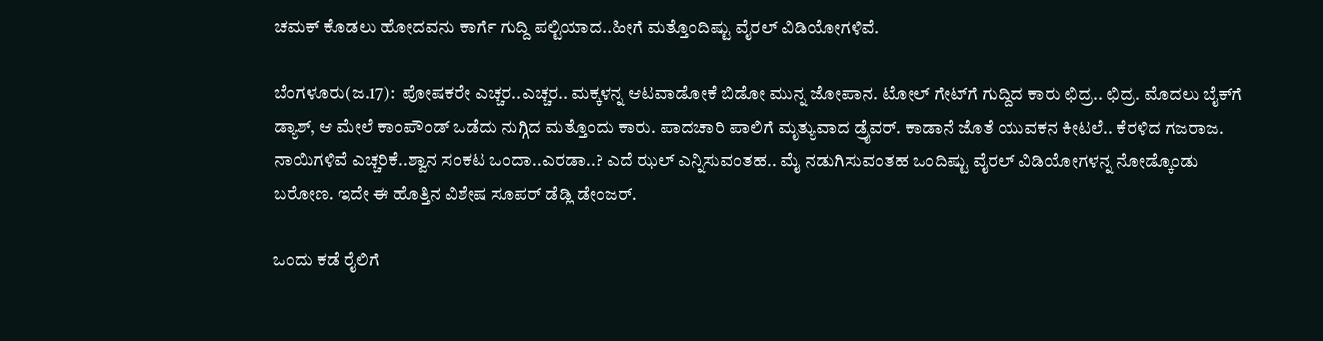ಚಮಕ್ ಕೊಡಲು ಹೋದವನು ಕಾರ್ಗೆ ಗುದ್ದಿ ಪಲ್ಟಿಯಾದ..ಹೀಗೆ ಮತ್ತೊಂದಿಷ್ಟು ವೈರಲ್ ವಿಡಿಯೋಗಳಿವೆ.

ಬೆಂಗಳೂರು(ಜ.17):  ಪೋಷಕರೇ ಎಚ್ಚರ..ಎಚ್ಚರ.. ಮಕ್ಕಳನ್ನ ಆಟವಾಡೋಕೆ ಬಿಡೋ ಮುನ್ನ ಜೋಪಾನ. ಟೋಲ್ ಗೇಟ್‌ಗೆ ಗುದ್ದಿದ ಕಾರು ಛಿದ್ರ.. ಛಿದ್ರ. ಮೊದಲು ಬೈಕ್‌ಗೆ ಡ್ಯಾಶ್, ಆ ಮೇಲೆ ಕಾಂಪೌಂಡ್ ಒಡೆದು ನುಗ್ಗಿದ ಮತ್ತೊಂದು ಕಾರು. ಪಾದಚಾರಿ ಪಾಲಿಗೆ ಮೃತ್ಯುವಾದ ಡ್ರೈವರ್. ಕಾಡಾನೆ ಜೊತೆ ಯುವಕನ ಕೀಟಲೆ.. ಕೆರಳಿದ ಗಜರಾಜ. ನಾಯಿಗಳಿವೆ ಎಚ್ಚರಿಕೆ..ಶ್ವಾನ ಸಂಕಟ ಒಂದಾ..ಎರಡಾ..? ಎದೆ ಝಲ್ ಎನ್ನಿಸುವಂತಹ.. ಮೈ ನಡುಗಿಸುವಂತಹ ಒಂದಿಷ್ಟು ವೈರಲ್ ವಿಡಿಯೋಗಳನ್ನ ನೋಡ್ಕೊಂಡು ಬರೋಣ. ಇದೇ ಈ ಹೊತ್ತಿನ ವಿಶೇಷ ಸೂಪರ್ ಡೆಡ್ಲಿ ಡೇಂಜರ್.

ಒಂದು ಕಡೆ ರೈಲಿಗೆ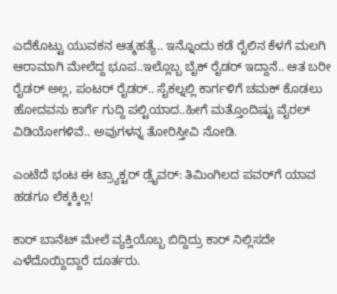ಎದೆಕೊಟ್ಟು ಯುವಕನ ಆತ್ಮಹತ್ಯೆ.. ಇನ್ನೊಂದು ಕಡೆ ರೈಲಿನ ಕೆಳಗೆ ಮಲಗಿ ಆರಾಮಾಗಿ ಮೇಲೆದ್ದ ಭೂಪ..ಇಲ್ಲೊಬ್ಬ ಬೈಕ್ ರೈಡರ್ ಇದ್ದಾನೆ.. ಆತ ಬರೀ ರೈಡರ್ ಅಲ್ಲ, ಪಂಟರ್ ರೈಡರ್.. ಸೈಕಲ್ನಲ್ಲಿ ಕಾರ್ಗಳಿಗೆ ಚಮಕ್ ಕೊಡಲು ಹೋದವನು ಕಾರ್ಗೆ ಗುದ್ದಿ ಪಲ್ಟಿಯಾದ..ಹೀಗೆ ಮತ್ತೊಂದಿಷ್ಟು ವೈರಲ್ ವಿಡಿಯೋಗಳಿವೆ.. ಅವುಗಳನ್ನ ತೋರಿಸ್ತೀವಿ ನೋಡಿ.

ಎಂಟೆದೆ ಭಂಟ ಈ ಟ್ರ್ಯಾಕ್ಟರ್ ಡ್ರೈವರ್: ತಿಮಿಂಗಿಲದ ಪವರ್‌ಗೆ ಯಾವ ಹಡಗೂ ಲೆಕ್ಕಕ್ಕಿಲ್ಲ!

ಕಾರ್ ಬಾನೆಟ್ ಮೇಲೆ ವ್ಯಕ್ತಿಯೊಬ್ಬ ಬಿದ್ದಿದ್ರು ಕಾರ್ ನಿಲ್ಲಿಸದೇ ಎಳೆದೊಯ್ದಿದ್ದಾರೆ ದೂರ್ತರು.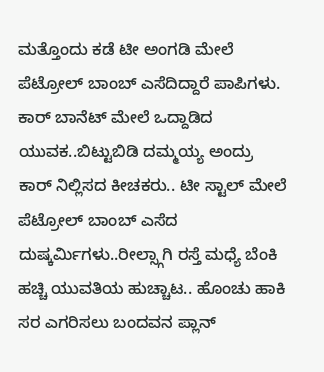ಮತ್ತೊಂದು ಕಡೆ ಟೀ ಅಂಗಡಿ ಮೇಲೆ ಪೆಟ್ರೋಲ್ ಬಾಂಬ್ ಎಸೆದಿದ್ದಾರೆ ಪಾಪಿಗಳು. ಕಾರ್ ಬಾನೆಟ್ ಮೇಲೆ ಒದ್ದಾಡಿದ ಯುವಕ..ಬಿಟ್ಟುಬಿಡಿ ದಮ್ಮಯ್ಯ ಅಂದ್ರು ಕಾರ್ ನಿಲ್ಲಿಸದ ಕೀಚಕರು.. ಟೀ ಸ್ಟಾಲ್ ಮೇಲೆ ಪೆಟ್ರೋಲ್ ಬಾಂಬ್ ಎಸೆದ ದುಷ್ಕರ್ಮಿಗಳು..ರೀಲ್ಸ್ಗಾಗಿ ರಸ್ತೆ ಮಧ್ಯೆ ಬೆಂಕಿ ಹಚ್ಚಿ ಯುವತಿಯ ಹುಚ್ಚಾಟ.. ಹೊಂಚು ಹಾಕಿ ಸರ ಎಗರಿಸಲು ಬಂದವನ ಪ್ಲಾನ್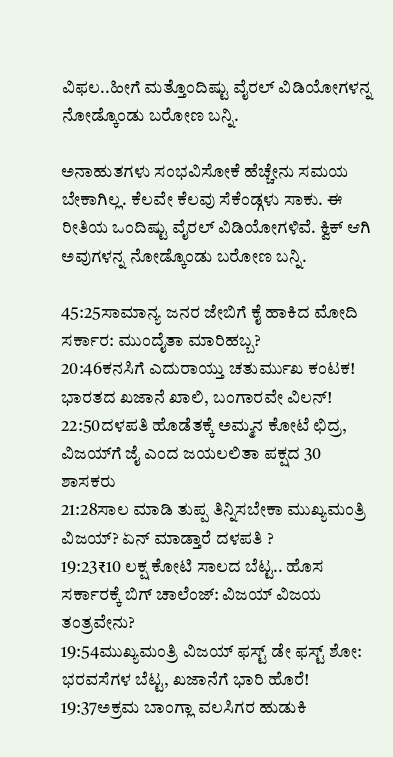ವಿಫಲ..ಹೀಗೆ ಮತ್ತೊಂದಿಷ್ಟು ವೈರಲ್ ವಿಡಿಯೋಗಳನ್ನ ನೋಡ್ಕೊಂಡು ಬರೋಣ ಬನ್ನಿ.

ಅನಾಹುತಗಳು ಸಂಭವಿಸೋಕೆ ಹೆಚ್ಚೇನು ಸಮಯ ಬೇಕಾಗಿಲ್ಲ. ಕೆಲವೇ ಕೆಲವು ಸೆಕೆಂಡ್ಗಳು ಸಾಕು. ಈ ರೀತಿಯ ಒಂದಿಷ್ಟು ವೈರಲ್ ವಿಡಿಯೋಗಳಿವೆ. ಕ್ವಿಕ್ ಆಗಿ ಅವುಗಳನ್ನ ನೋಡ್ಕೊಂಡು ಬರೋಣ ಬನ್ನಿ.

45:25ಸಾಮಾನ್ಯ ಜನರ ಜೇಬಿಗೆ ಕೈ ಹಾಕಿದ ಮೋದಿ ಸರ್ಕಾರ: ಮುಂದೈತಾ ಮಾರಿಹಬ್ಬ?
20:46ಕನಸಿಗೆ ಎದುರಾಯ್ತು ಚತುರ್ಮುಖ ಕಂಟಕ! ಭಾರತದ ಖಜಾನೆ ಖಾಲಿ, ಬಂಗಾರವೇ ವಿಲನ್!
22:50ದಳಪತಿ ಹೊಡೆತಕ್ಕೆ ಅಮ್ಮನ ಕೋಟೆ ಛಿದ್ರ, ವಿಜಯ್‌ಗೆ ಜೈ ಎಂದ ಜಯಲಲಿತಾ ಪಕ್ಷದ 30 ಶಾಸಕರು
21:28ಸಾಲ ಮಾಡಿ ತುಪ್ಪ ತಿನ್ನಿಸಬೇಕಾ ಮುಖ್ಯಮಂತ್ರಿ ವಿಜಯ್? ಏನ್ ಮಾಡ್ತಾರೆ ದಳಪತಿ ?
19:23₹10 ಲಕ್ಷ ಕೋಟಿ ಸಾಲದ ಬೆಟ್ಟ.. ಹೊಸ ಸರ್ಕಾರಕ್ಕೆ ಬಿಗ್ ಚಾಲೆಂಜ್: ವಿಜಯ್ ವಿಜಯ ತಂತ್ರವೇನು?
19:54ಮುಖ್ಯಮಂತ್ರಿ ವಿಜಯ್ ಫಸ್ಟ್ ಡೇ ಫಸ್ಟ್ ಶೋ: ಭರವಸೆಗಳ ಬೆಟ್ಟ, ಖಜಾನೆಗೆ ಭಾರಿ ಹೊರೆ!
19:37ಅಕ್ರಮ ಬಾಂಗ್ಲಾ ವಲಸಿಗರ ಹುಡುಕಿ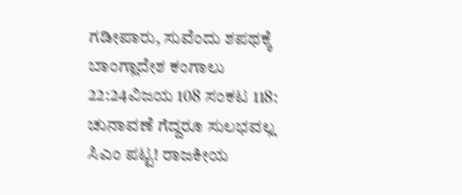ಗಡೀಪಾರು, ಸುವೆಂದು ಶಪಥಕ್ಕೆ ಬಾಂಗ್ಲಾದೇಶ ಕಂಗಾಲು
22:24ವಿಜಯ 108 ಸಂಕಟ 118: ಚುನಾವಣೆ ಗೆದ್ದರೂ ಸುಲಭವಲ್ಲ ಸಿಎಂ ಪಟ್ಟ! ರಾಜಕೀಯ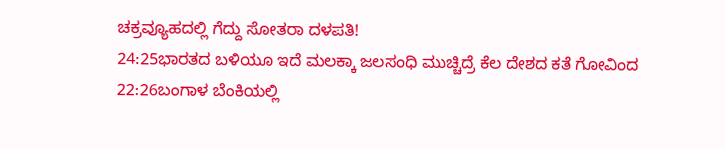ಚಕ್ರವ್ಯೂಹದಲ್ಲಿ ಗೆದ್ದು ಸೋತರಾ ದಳಪತಿ!
24:25ಭಾರತದ ಬಳಿಯೂ ಇದೆ ಮಲಕ್ಕಾ ಜಲಸಂಧಿ ಮುಚ್ಚಿದ್ರೆ ಕೆಲ ದೇಶದ ಕತೆ ಗೋವಿಂದ
22:26ಬಂಗಾಳ ಬೆಂಕಿಯಲ್ಲಿ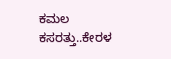ಕಮಲ ಕಸರತ್ತು..ಕೇರಳ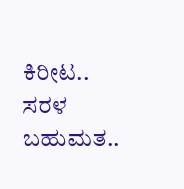ಕಿರೀಟ.. ಸರಳ ಬಹುಮತ..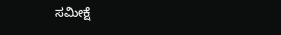ಸಮೀಕ್ಷೆ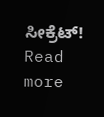ಸೀಕ್ರೆಟ್!
Read more